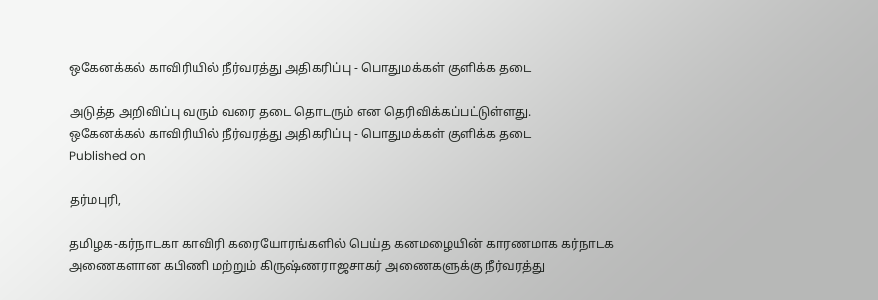ஒகேனக்கல் காவிரியில் நீர்வரத்து அதிகரிப்பு - பொதுமக்கள் குளிக்க தடை

அடுத்த அறிவிப்பு வரும் வரை தடை தொடரும் என தெரிவிக்கப்பட்டுள்ளது.
ஒகேனக்கல் காவிரியில் நீர்வரத்து அதிகரிப்பு - பொதுமக்கள் குளிக்க தடை
Published on

தர்மபுரி,

தமிழக-கர்நாடகா காவிரி கரையோரங்களில் பெய்த கனமழையின் காரணமாக கர்நாடக அணைகளான கபிணி மற்றும் கிருஷ்ணராஜசாகர் அணைகளுக்கு நீர்வரத்து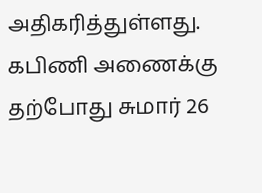அதிகரித்துள்ளது. கபிணி அணைக்கு தற்போது சுமார் 26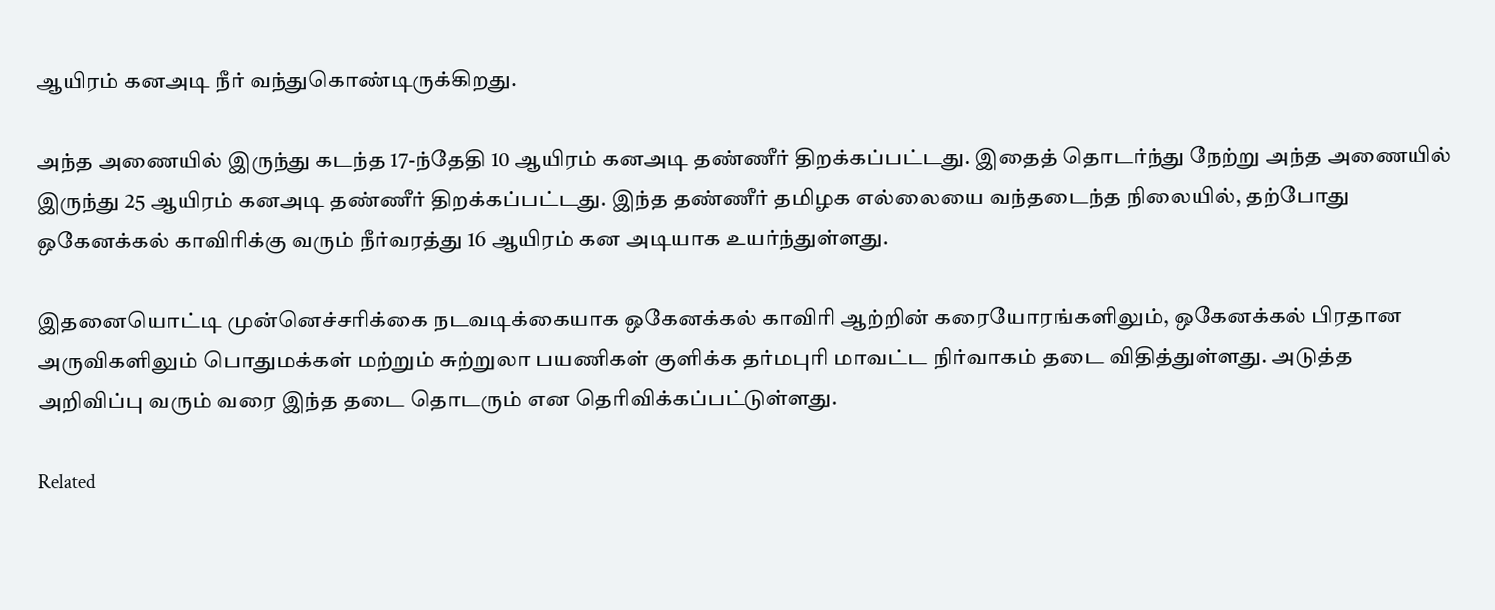ஆயிரம் கனஅடி நீர் வந்துகொண்டிருக்கிறது.

அந்த அணையில் இருந்து கடந்த 17-ந்தேதி 10 ஆயிரம் கனஅடி தண்ணீர் திறக்கப்பட்டது. இதைத் தொடர்ந்து நேற்று அந்த அணையில் இருந்து 25 ஆயிரம் கனஅடி தண்ணீர் திறக்கப்பட்டது. இந்த தண்ணீர் தமிழக எல்லையை வந்தடைந்த நிலையில், தற்போது ஒகேனக்கல் காவிரிக்கு வரும் நீர்வரத்து 16 ஆயிரம் கன அடியாக உயர்ந்துள்ளது.

இதனையொட்டி முன்னெச்சரிக்கை நடவடிக்கையாக ஒகேனக்கல் காவிரி ஆற்றின் கரையோரங்களிலும், ஒகேனக்கல் பிரதான அருவிகளிலும் பொதுமக்கள் மற்றும் சுற்றுலா பயணிகள் குளிக்க தர்மபுரி மாவட்ட நிர்வாகம் தடை விதித்துள்ளது. அடுத்த அறிவிப்பு வரும் வரை இந்த தடை தொடரும் என தெரிவிக்கப்பட்டுள்ளது.

Related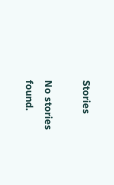Stories

No stories found.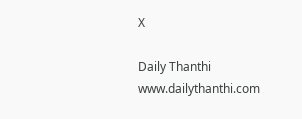X

Daily Thanthi
www.dailythanthi.com